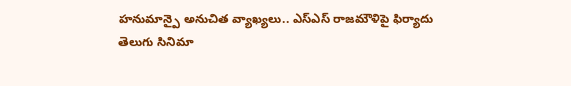హనుమాన్పై అనుచిత వ్యాఖ్యలు.. ఎస్ఎస్ రాజమౌళిపై ఫిర్యాదు
తెలుగు సినిమా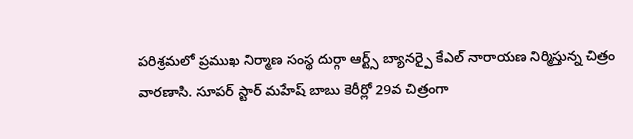పరిశ్రమలో ప్రముఖ నిర్మాణ సంస్థ దుర్గా ఆర్ట్స్ బ్యానర్పై కేఎల్ నారాయణ నిర్మిస్తున్న చిత్రం వారణాసి. సూపర్ స్టార్ మహేష్ బాబు కెరీర్లో 29వ చిత్రంగా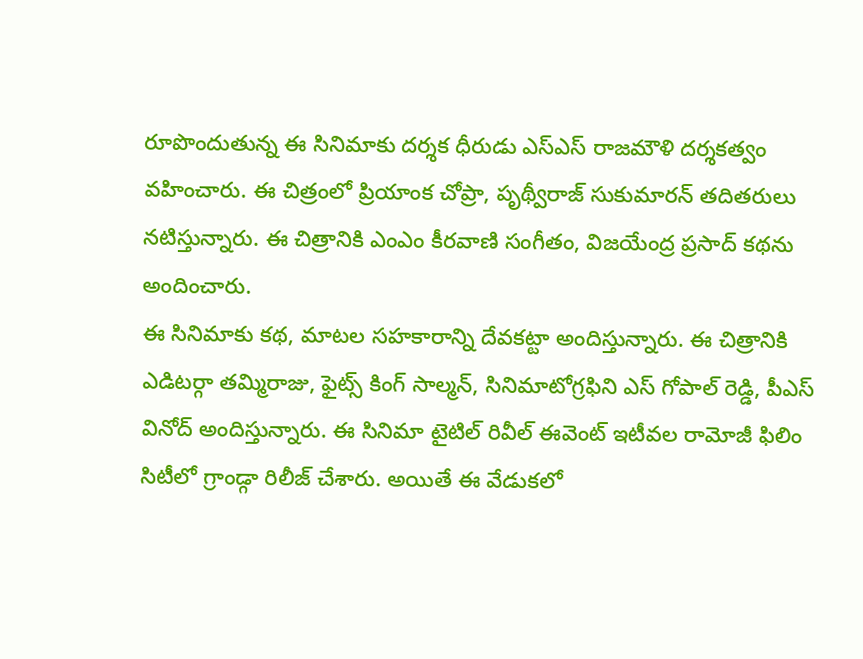రూపొందుతున్న ఈ సినిమాకు దర్శక ధీరుడు ఎస్ఎస్ రాజమౌళి దర్శకత్వం వహించారు. ఈ చిత్రంలో ప్రియాంక చోప్రా, పృథ్వీరాజ్ సుకుమారన్ తదితరులు నటిస్తున్నారు. ఈ చిత్రానికి ఎంఎం కీరవాణి సంగీతం, విజయేంద్ర ప్రసాద్ కథను అందించారు.
ఈ సినిమాకు కథ, మాటల సహకారాన్ని దేవకట్టా అందిస్తున్నారు. ఈ చిత్రానికి ఎడిటర్గా తమ్మిరాజు, ఫైట్స్ కింగ్ సాల్మన్, సినిమాటోగ్రఫిని ఎస్ గోపాల్ రెడ్డి, పీఎస్ వినోద్ అందిస్తున్నారు. ఈ సినిమా టైటిల్ రివీల్ ఈవెంట్ ఇటీవల రామోజీ ఫిలిం సిటీలో గ్రాండ్గా రిలీజ్ చేశారు. అయితే ఈ వేడుకలో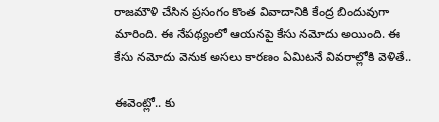రాజమౌళి చేసిన ప్రసంగం కొంత వివాదానికి కేంద్ర బిందువుగా మారింది. ఈ నేపథ్యంలో ఆయనపై కేసు నమోదు అయింది. ఈ కేసు నమోదు వెనుక అసలు కారణం ఏమిటనే వివరాల్లోకి వెళితే..

ఈవెంట్లో.. కు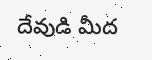దేవుడి మీద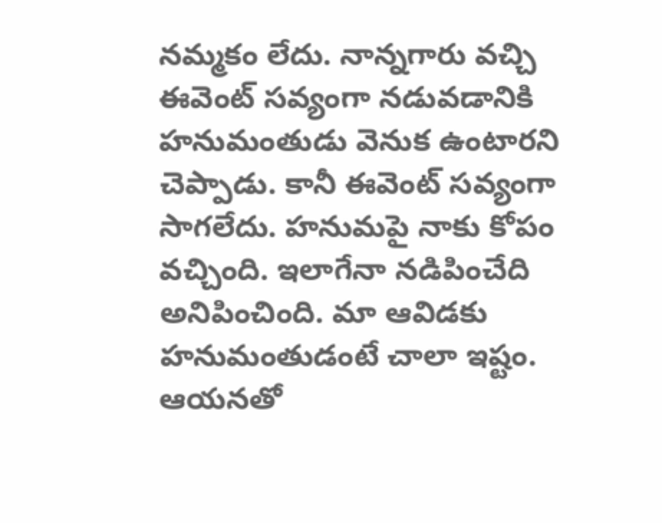నమ్మకం లేదు. నాన్నగారు వచ్చి ఈవెంట్ సవ్యంగా నడువడానికి హనుమంతుడు వెనుక ఉంటారని చెప్పాడు. కానీ ఈవెంట్ సవ్యంగా సాగలేదు. హనుమపై నాకు కోపం వచ్చింది. ఇలాగేనా నడిపించేది అనిపించింది. మా ఆవిడకు హనుమంతుడంటే చాలా ఇష్టం. ఆయనతో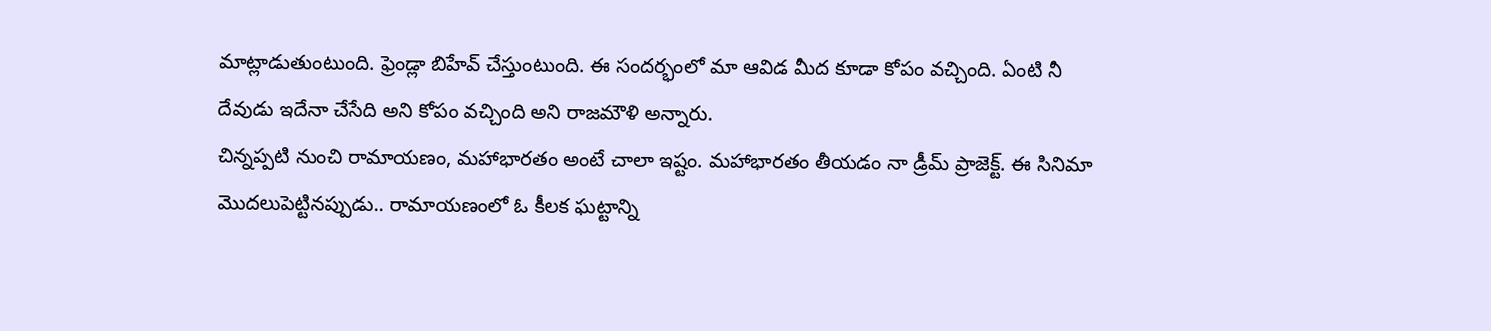మాట్లాడుతుంటుంది. ఫ్రెండ్లా బిహేవ్ చేస్తుంటుంది. ఈ సందర్భంలో మా ఆవిడ మీద కూడా కోపం వచ్చింది. ఏంటి నీ దేవుడు ఇదేనా చేసేది అని కోపం వచ్చింది అని రాజమౌళి అన్నారు.
చిన్నప్పటి నుంచి రామాయణం, మహాభారతం అంటే చాలా ఇష్టం. మహాభారతం తీయడం నా డ్రీమ్ ప్రాజెక్ట్. ఈ సినిమా మొదలుపెట్టినప్పుడు.. రామాయణంలో ఓ కీలక ఘట్టాన్ని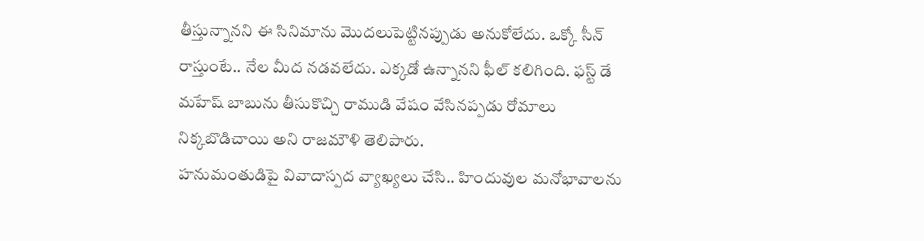తీస్తున్నానని ఈ సినిమాను మొదలుపెట్టినప్పుడు అనుకోలేదు. ఒక్కో సీన్ రాస్తుంటే.. నేల మీద నడవలేదు. ఎక్కడో ఉన్నానని ఫీల్ కలిగింది. ఫస్ట్ డే మహేష్ బాబును తీసుకొచ్చి రాముడి వేషం వేసినప్పడు రోమాలు నిక్కబొడిచాయి అని రాజమౌళి తెలిపారు.
హనుమంతుడిపై వివాదాస్పద వ్యాఖ్యలు చేసి.. హిందువుల మనోభావాలను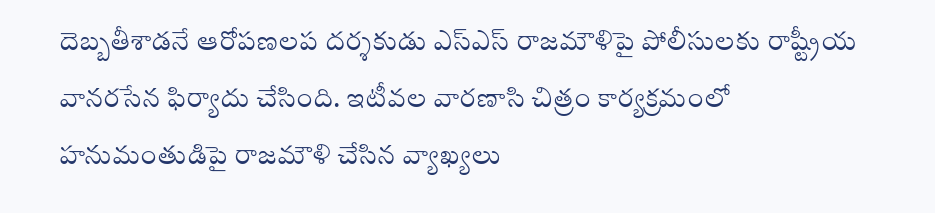దెబ్బతీశాడనే ఆరోపణలప దర్శకుడు ఎస్ఎస్ రాజమౌళిపై పోలీసులకు రాష్ట్రీయ వానరసేన ఫిర్యాదు చేసింది. ఇటీవల వారణాసి చిత్రం కార్యక్రమంలో హనుమంతుడిపై రాజమౌళి చేసిన వ్యాఖ్యలు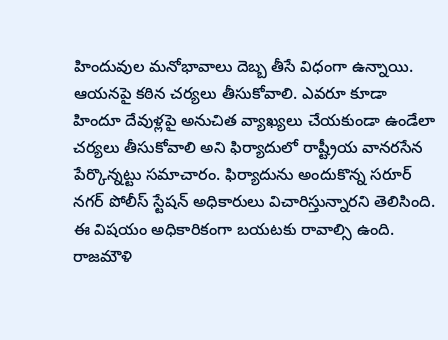హిందువుల మనోభావాలు దెబ్బ తీసే విధంగా ఉన్నాయి. ఆయనపై కఠిన చర్యలు తీసుకోవాలి. ఎవరూ కూడా హిందూ దేవుళ్లపై అనుచిత వ్యాఖ్యలు చేయకుండా ఉండేలా చర్యలు తీసుకోవాలి అని ఫిర్యాదులో రాష్ట్రీయ వానరసేన పేర్కొన్నట్టు సమాచారం. ఫిర్యాదును అందుకొన్న సరూర్ నగర్ పోలీస్ స్టేషన్ అధికారులు విచారిస్తున్నారని తెలిసింది. ఈ విషయం అధికారికంగా బయటకు రావాల్సి ఉంది.
రాజమౌళి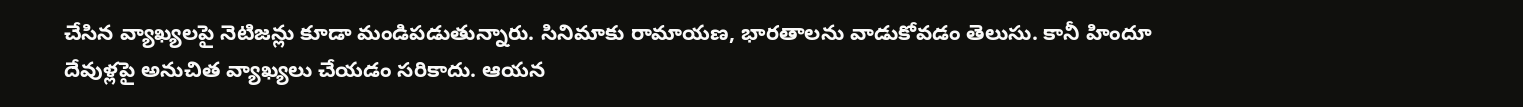చేసిన వ్యాఖ్యలపై నెటిజన్లు కూడా మండిపడుతున్నారు. సినిమాకు రామాయణ, భారతాలను వాడుకోవడం తెలుసు. కానీ హిందూ దేవుళ్లపై అనుచిత వ్యాఖ్యలు చేయడం సరికాదు. ఆయన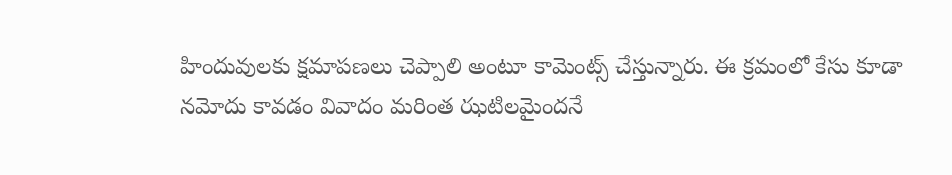హిందువులకు క్షమాపణలు చెప్పాలి అంటూ కామెంట్స్ చేస్తున్నారు. ఈ క్రమంలో కేసు కూడా నమోదు కావడం వివాదం మరింత ఝటిలమైందనే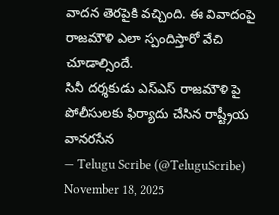వాదన తెరపైకి వచ్చింది. ఈ వివాదంపై రాజమౌళి ఎలా స్పందిస్తారో వేచి చూడాల్సిందే.
సినీ దర్శకుడు ఎస్ఎస్ రాజమౌళి పై పోలీసులకు ఫిర్యాదు చేసిన రాష్ట్రీయ వానరసేన
— Telugu Scribe (@TeluguScribe) November 18, 2025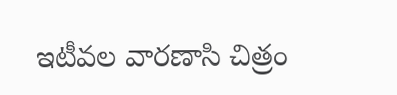ఇటీవల వారణాసి చిత్రం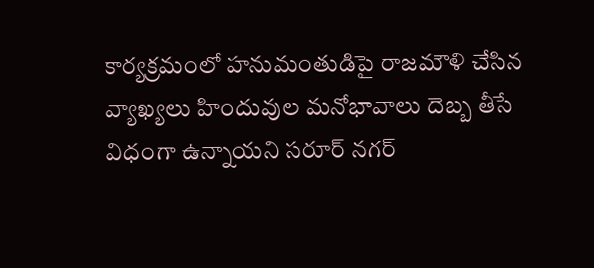కార్యక్రమంలో హనుమంతుడిపై రాజమౌళి చేసిన వ్యాఖ్యలు హిందువుల మనోభావాలు దెబ్బ తీసే విధంగా ఉన్నాయని సరూర్ నగర్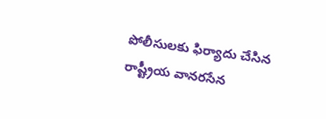పోలీసులకు ఫిర్యాదు చేసిన రాష్ట్రీయ వానరసేన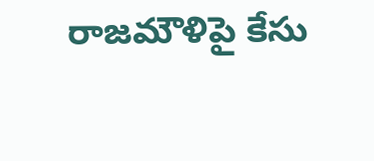రాజమౌళిపై కేసు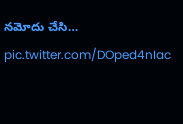నమోదు చేసి… pic.twitter.com/DOped4nIac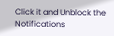Click it and Unblock the Notifications